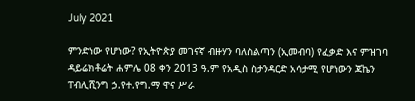July 2021

ምንድነው የሆነው? የኢትዮጵያ መገናኛ ብዙሃን ባለስልጣን (ኢመብባ) የፈቃድ እና ምዝገባ ዳይሬክቶሬት ሐምሌ 08 ቀን 2013 ዓ.ም የአዲስ ስታንዳርድ አሳታሚ የሆነውን ጃኬን ፐብሊሺንግ ኃ.የተ.የግ.ማ ዋና ሥራ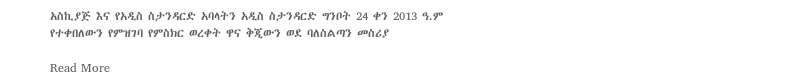አስኪያጅ እና የአዲስ ስታንዳርድ አባላትን አዲስ ስታንዳርድ ግንቦት 24 ቀን 2013 ዓ.ም የተቀበለውን የምዝገባ የምስክር ወረቀት ዋና ቅጂውን ወደ ባለስልጣን መስሪያ

Read More